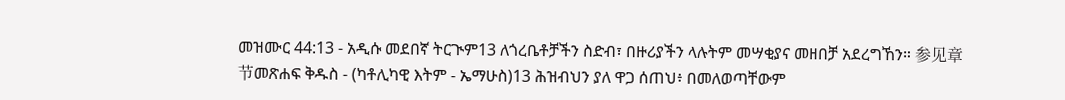መዝሙር 44:13 - አዲሱ መደበኛ ትርጒም13 ለጎረቤቶቻችን ስድብ፣ በዙሪያችን ላሉትም መሣቂያና መዘበቻ አደረግኸን። 参见章节መጽሐፍ ቅዱስ - (ካቶሊካዊ እትም - ኤማሁስ)13 ሕዝብህን ያለ ዋጋ ሰጠህ፥ በመለወጣቸውም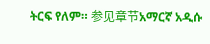ትርፍ የለም። 参见章节አማርኛ አዲሱ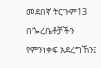መደበኛ ትርጉም13 በጐረቤቶቻችን የምንነቀፍ አደረግኸን፤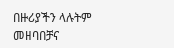በዙሪያችን ላሉትም መዘባበቻና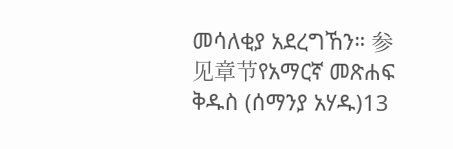መሳለቂያ አደረግኸን። 参见章节የአማርኛ መጽሐፍ ቅዱስ (ሰማንያ አሃዱ)13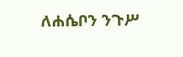ለሐሴቦን ንጉሥ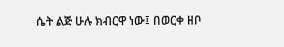ሴት ልጅ ሁሉ ክብርዋ ነው፤ በወርቀ ዘቦ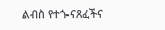ልብስ የተጐናጸፈችና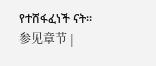የተሸፋፈነች ናት። 参见章节 |